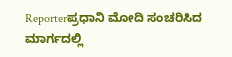Reporterಪ್ರಧಾನಿ ಮೋದಿ ಸಂಚರಿಸಿದ ಮಾರ್ಗದಲ್ಲಿ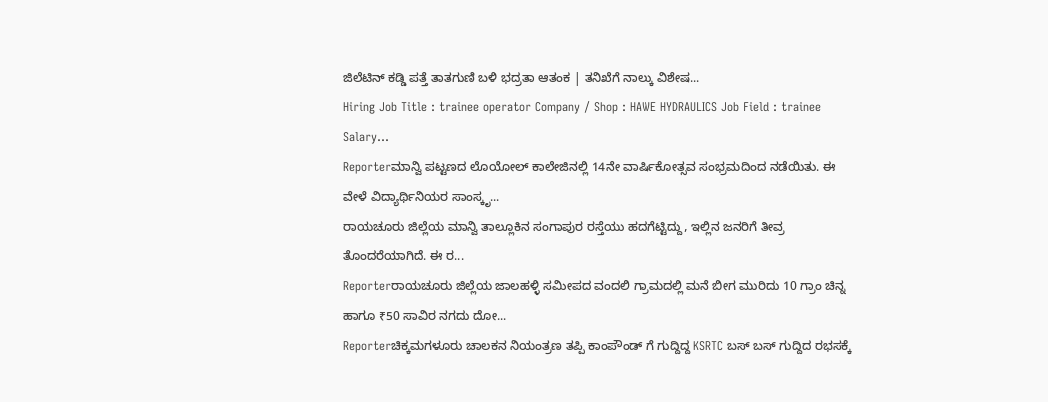ಜಿಲೆಟಿನ್ ಕಡ್ಡಿ ಪತ್ತೆ ತಾತಗುಣಿ ಬಳಿ ಭದ್ರತಾ ಆತಂಕ | ತನಿಖೆಗೆ ನಾಲ್ಕು ವಿಶೇಷ...
Hiring Job Title : trainee operator Company / Shop : HAWE HYDRAULICS Job Field : trainee Salary...
Reporterಮಾನ್ವಿ ಪಟ್ಟಣದ ಲೊಯೋಲ್ ಕಾಲೇಜಿನಲ್ಲಿ 14ನೇ ವಾರ್ಷಿಕೋತ್ಸವ ಸಂಭ್ರಮದಿಂದ ನಡೆಯಿತು. ಈ ವೇಳೆ ವಿದ್ಯಾರ್ಥಿನಿಯರ ಸಾಂಸ್ಕೃ...
ರಾಯಚೂರು ಜಿಲ್ಲೆಯ ಮಾನ್ವಿ ತಾಲ್ಲೂಕಿನ ಸಂಗಾಪುರ ರಸ್ತೆಯು ಹದಗೆಟ್ಟಿದ್ದು, ಇಲ್ಲಿನ ಜನರಿಗೆ ತೀವ್ರ ತೊಂದರೆಯಾಗಿದೆ. ಈ ರ...
Reporterರಾಯಚೂರು ಜಿಲ್ಲೆಯ ಜಾಲಹಳ್ಳಿ ಸಮೀಪದ ವಂದಲಿ ಗ್ರಾಮದಲ್ಲಿ ಮನೆ ಬೀಗ ಮುರಿದು 10 ಗ್ರಾಂ ಚಿನ್ನ ಹಾಗೂ ₹50 ಸಾವಿರ ನಗದು ದೋ...
Reporterಚಿಕ್ಕಮಗಳೂರು ಚಾಲಕನ ನಿಯಂತ್ರಣ ತಪ್ಪಿ ಕಾಂಪೌಂಡ್ ಗೆ ಗುದ್ದಿದ್ದ KSRTC ಬಸ್ ಬಸ್ ಗುದ್ದಿದ ರಭಸಕ್ಕೆ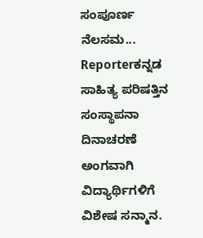ಸಂಪೂರ್ಣ ನೆಲಸಮ...
Reporterಕನ್ನಡ ಸಾಹಿತ್ಯ ಪರಿಷತ್ತಿನ ಸಂಸ್ಥಾಪನಾ ದಿನಾಚರಣೆ ಅಂಗವಾಗಿ ವಿದ್ಯಾರ್ಥಿಗಳಿಗೆ ವಿಶೇಷ ಸನ್ಮಾನ.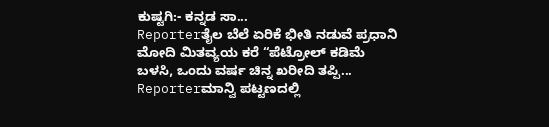ಕುಷ್ಟಗಿ:- ಕನ್ನಡ ಸಾ...
Reporterತೈಲ ಬೆಲೆ ಏರಿಕೆ ಭೀತಿ ನಡುವೆ ಪ್ರಧಾನಿ ಮೋದಿ ಮಿತವ್ಯಯ ಕರೆ “ಪೆಟ್ರೋಲ್ ಕಡಿಮೆ ಬಳಸಿ, ಒಂದು ವರ್ಷ ಚಿನ್ನ ಖರೀದಿ ತಪ್ಪಿ...
Reporterಮಾನ್ವಿ ಪಟ್ಟಣದಲ್ಲಿ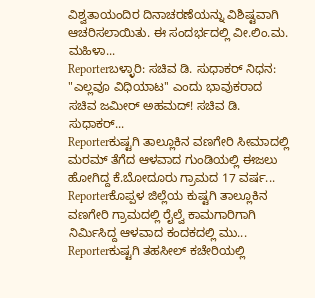ವಿಶ್ವತಾಯಂದಿರ ದಿನಾಚರಣೆಯನ್ನು ವಿಶಿಷ್ಟವಾಗಿ ಆಚರಿಸಲಾಯಿತು. ಈ ಸಂದರ್ಭದಲ್ಲಿ ವೀ.ಲಿಂ.ಮ. ಮಹಿಳಾ...
Reporterಬಳ್ಳಾರಿ: ಸಚಿವ ಡಿ. ಸುಧಾಕರ್ ನಿಧನ: "ಎಲ್ಲವೂ ವಿಧಿಯಾಟ'' ಎಂದು ಭಾವುಕರಾದ ಸಚಿವ ಜಮೀರ್ ಅಹಮದ್! ಸಚಿವ ಡಿ. ಸುಧಾಕರ್...
Reporterಕುಷ್ಟಗಿ ತಾಲ್ಲೂಕಿನ ವಣಗೇರಿ ಸೀಮಾದಲ್ಲಿ ಮರಮ್ ತೆಗೆದ ಆಳವಾದ ಗುಂಡಿಯಲ್ಲಿ ಈಜಲು ಹೋಗಿದ್ದ ಕೆ.ಬೋದೂರು ಗ್ರಾಮದ 17 ವರ್ಷ...
Reporterಕೊಪ್ಪಳ ಜಿಲ್ಲೆಯ ಕುಷ್ಟಗಿ ತಾಲ್ಲೂಕಿನ ವಣಗೇರಿ ಗ್ರಾಮದಲ್ಲಿ ರೈಲ್ವೆ ಕಾಮಗಾರಿಗಾಗಿ ನಿರ್ಮಿಸಿದ್ದ ಆಳವಾದ ಕಂದಕದಲ್ಲಿ ಮು...
Reporterಕುಷ್ಟಗಿ ತಹಸೀಲ್ ಕಚೇರಿಯಲ್ಲಿ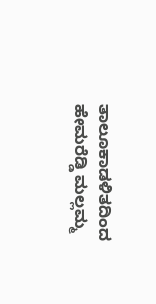ತಾಲೂಕಾಡಳಿತದಿಂದ ಹೇಮರೆಡ್ಡಿ ಮಲ್ಲಮ್ಮ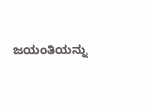ಜಯಂತಿಯನ್ನು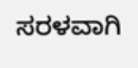ಸರಳವಾಗಿ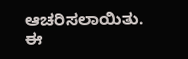ಆಚರಿಸಲಾಯಿತು. ಈ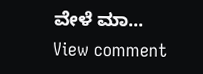ವೇಳೆ ಮಾ...
View comment